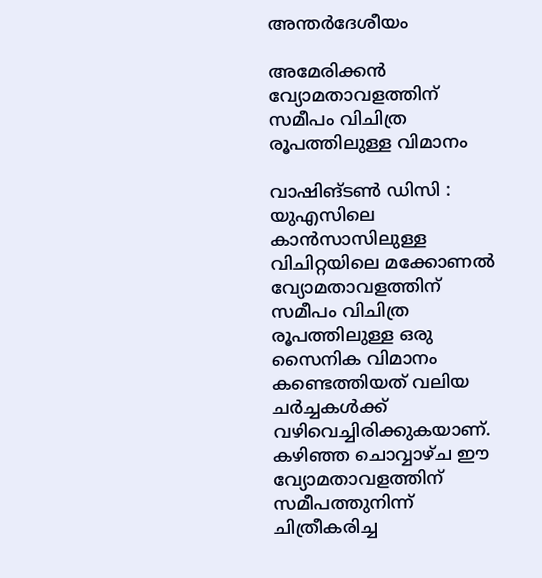അന്തർദേശീയം

അമേരിക്കൻ വ്യോമതാവളത്തിന് സമീപം വിചിത്ര രൂപത്തിലുള്ള വിമാനം

വാഷിങ്ടൺ ഡിസി : യുഎസിലെ കാൻസാസിലുള്ള വിചിറ്റയിലെ മക്കോണൽ വ്യോമതാവളത്തിന് സമീപം വിചിത്ര രൂപത്തിലുള്ള ഒരു സൈനിക വിമാനം കണ്ടെത്തിയത് വലിയ ചർച്ചകൾക്ക് വഴിവെച്ചിരിക്കുകയാണ്. കഴിഞ്ഞ ചൊവ്വാഴ്ച ഈ വ്യോമതാവളത്തിന് സമീപത്തുനിന്ന് ചിത്രീകരിച്ച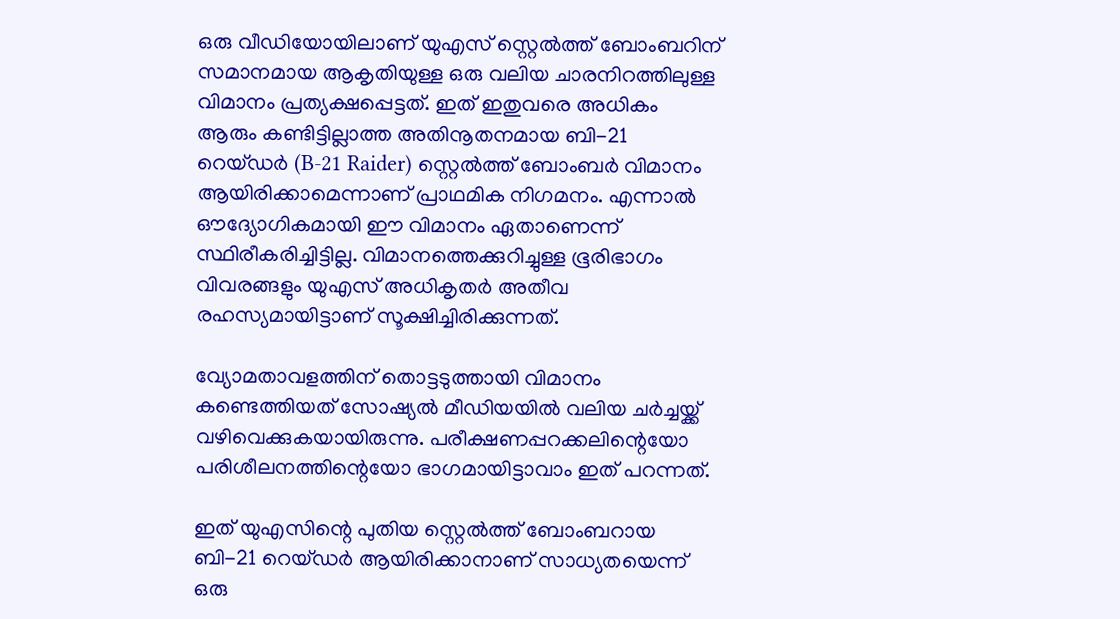ഒരു വീഡിയോയിലാണ് യുഎസ് സ്റ്റെൽത്ത് ബോംബറിന് സമാനമായ ആകൃതിയുള്ള ഒരു വലിയ ചാരനിറത്തിലുള്ള വിമാനം പ്രത്യക്ഷപ്പെട്ടത്. ഇത് ഇതുവരെ അധികം ആരും കണ്ടിട്ടില്ലാത്ത അതിനൂതനമായ ബി-21 റെയ്ഡർ (B-21 Raider) സ്റ്റെൽത്ത് ബോംബർ വിമാനം ആയിരിക്കാമെന്നാണ് പ്രാഥമിക നിഗമനം. എന്നാൽ ഔദ്യോഗികമായി ഈ വിമാനം ഏതാണെന്ന് സ്ഥിരീകരിച്ചിട്ടില്ല. വിമാനത്തെക്കുറിച്ചുള്ള ഭൂരിഭാഗം വിവരങ്ങളും യുഎസ് അധികൃതർ അതീവ രഹസ്യമായിട്ടാണ് സൂക്ഷിച്ചിരിക്കുന്നത്.

വ്യോമതാവളത്തിന് തൊട്ടടുത്തായി വിമാനം കണ്ടെത്തിയത് സോഷ്യൽ മീഡിയയിൽ വലിയ ചർച്ചയ്ക്ക് വഴിവെക്കുകയായിരുന്നു. പരീക്ഷണപ്പറക്കലിന്റെയോ പരിശീലനത്തിന്റെയോ ഭാഗമായിട്ടാവാം ഇത് പറന്നത്.

ഇത് യുഎസിന്റെ പുതിയ സ്റ്റെൽത്ത് ബോംബറായ ബി-21 റെയ്ഡർ ആയിരിക്കാനാണ് സാധ്യതയെന്ന് ഒരു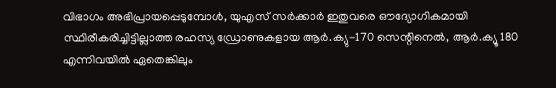വിഭാഗം അഭിപ്രായപ്പെടുമ്പോൾ, യുഎസ് സർക്കാർ ഇതുവരെ ഔദ്യോഗികമായി സ്ഥിരീകരിച്ചിട്ടില്ലാത്ത രഹസ്യ ഡ്രോണുകളായ ആർ.ക്യു-170 സെന്റിനെൽ, ആർ.ക്യൂ 180 എന്നിവയിൽ ഏതെങ്കിലും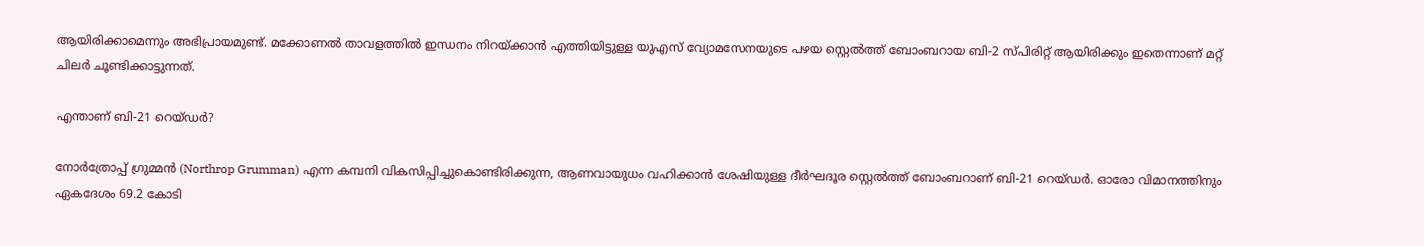ആയിരിക്കാമെന്നും അഭിപ്രായമുണ്ട്. മക്കോണൽ താവളത്തിൽ ഇന്ധനം നിറയ്ക്കാൻ എത്തിയിട്ടുള്ള യുഎസ് വ്യോമസേനയുടെ പഴയ സ്റ്റെൽത്ത് ബോംബറായ ബി-2 സ്പിരിറ്റ് ആയിരിക്കും ഇതെന്നാണ് മറ്റ് ചിലർ ചൂണ്ടിക്കാട്ടുന്നത്.

എന്താണ് ബി-21 റെയ്ഡർ?

നോർത്രോപ്പ് ഗ്രുമ്മൻ (Northrop Grumman) എന്ന കമ്പനി വികസിപ്പിച്ചുകൊണ്ടിരിക്കുന്ന, ആണവായുധം വഹിക്കാൻ ശേഷിയുള്ള ദീർഘദൂര സ്റ്റെൽത്ത് ബോംബറാണ് ബി-21 റെയ്ഡർ. ഓരോ വിമാനത്തിനും ഏകദേശം 69.2 കോടി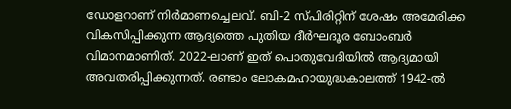ഡോളറാണ് നിർമാണച്ചെലവ്. ബി-2 സ്പിരിറ്റിന് ശേഷം അമേരിക്ക വികസിപ്പിക്കുന്ന ആദ്യത്തെ പുതിയ ദീർഘദൂര ബോംബർ വിമാനമാണിത്. 2022-ലാണ് ഇത് പൊതുവേദിയിൽ ആദ്യമായി അവതരിപ്പിക്കുന്നത്. രണ്ടാം ലോകമഹായുദ്ധകാലത്ത് 1942-ൽ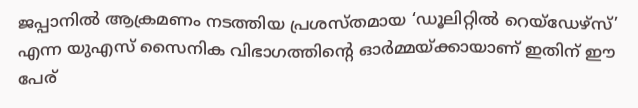ജപ്പാനിൽ ആക്രമണം നടത്തിയ പ്രശസ്തമായ ‘ഡൂലിറ്റിൽ റെയ്ഡേഴ്സ്’ എന്ന യുഎസ് സൈനിക വിഭാഗത്തിന്റെ ഓർമ്മയ്ക്കായാണ് ഇതിന് ഈ പേര്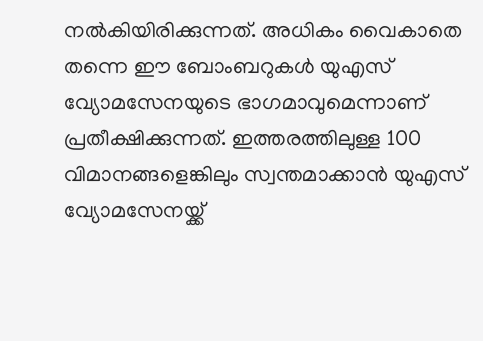നൽകിയിരിക്കുന്നത്. അധികം വൈകാതെ തന്നെ ഈ ബോംബറുകൾ യുഎസ് വ്യോമസേനയുടെ ഭാഗമാവുമെന്നാണ് പ്രതീക്ഷിക്കുന്നത്. ഇത്തരത്തിലുള്ള 100 വിമാനങ്ങളെങ്കിലും സ്വന്തമാക്കാൻ യുഎസ് വ്യോമസേനയ്ക്ക്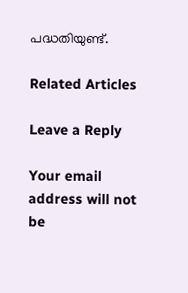പദ്ധതിയുണ്ട്.

Related Articles

Leave a Reply

Your email address will not be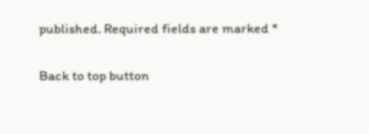published. Required fields are marked *

Back to top button